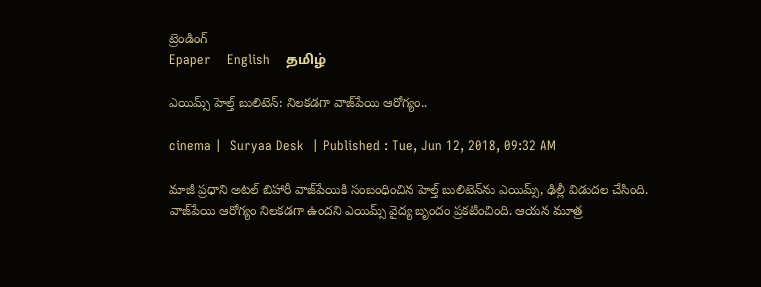ట్రెండింగ్
Epaper    English    தமிழ்

ఎయిమ్స్ హెల్త్ బులిటెన్: నిలకడగా వాజ్‌పేయి ఆరోగ్యం..

cinema |  Suryaa Desk  | Published : Tue, Jun 12, 2018, 09:32 AM

మాజీ ప్రధాని అటల్ బిహారీ వాజ్‌పేయికి సంబంధించిన హెల్త్ బులిటెన్‌ను ఎయిమ్స్, ఢిల్లీ విడుదల చేసింది. వాజ్‌పేయి ఆరోగ్యం నిలకడగా ఉందని ఎయిమ్స్ వైద్య బృందం ప్రకటించింది. ఆయన మూత్ర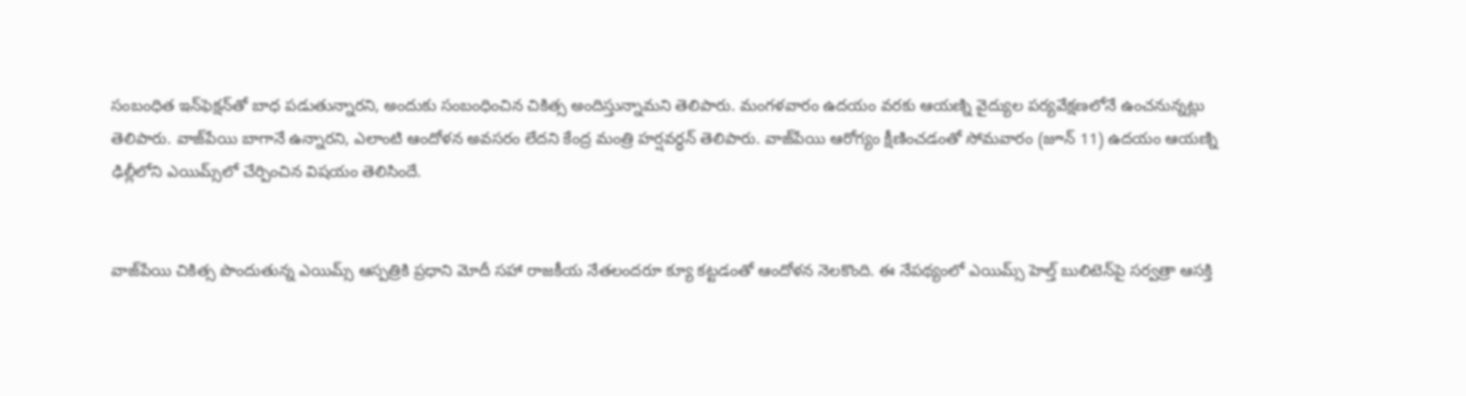సంబంధిత ఇన్‌ఫెక్షన్‌తో బాధ పడుతున్నారని, అందుకు సంబంధించిన చికిత్స అందిస్తున్నామని తెలిపారు. మంగళవారం ఉదయం వరకు ఆయణ్ని వైద్యుల పర్యవేక్షణలోనే ఉంచనున్నట్లు తెలిపారు. వాజ్‌పేయి బాగానే ఉన్నారని, ఎలాంటి ఆందోళన అవసరం లేదని కేంద్ర మంత్రి హర్షవర్ధన్ తెలిపారు. వాజ్‌పేయి ఆరోగ్యం క్షీణించడంతో సోమవారం (జూన్ 11) ఉదయం ఆయణ్ని ఢిల్లీలోని ఎయిమ్స్‌లో చేర్పించిన విషయం తెలిసిందే.


వాజ్‌పేయి చికిత్స పొందుతున్న ఎయిమ్స్ ఆస్పత్రికి ప్రధాని మోదీ సహా రాజకీయ నేతలందరూ క్యూ కట్టడంతో ఆందోళన నెలకొంది. ఈ నేపథ్యంలో ఎయిమ్స్ హెల్త్ బులిటెన్‌పై సర్వత్రా ఆసక్తి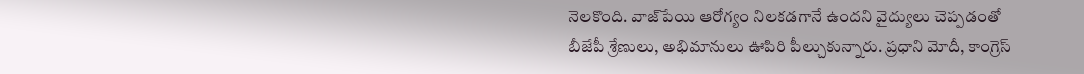నెలకొంది. వాజ్‌పేయి ఆరోగ్యం నిలకడగానే ఉందని వైద్యులు చెప్పడంతో బీజేపీ శ్రేణులు, అభిమానులు ఊపిరి పీల్చుకున్నారు. ప్రధాని మోదీ, కాంగ్రెస్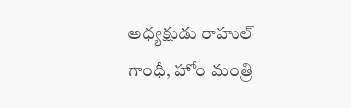అధ్యక్షుడు రాహుల్ గాంధీ, హోం మంత్రి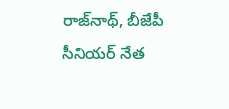రాజ్‌నాథ్, బీజేపీ సీనియర్ నేత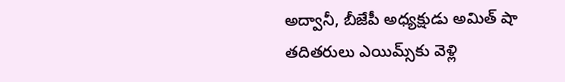అద్వానీ, బీజేపీ అధ్యక్షుడు అమిత్ షా తదితరులు ఎయిమ్స్‌కు వెళ్లి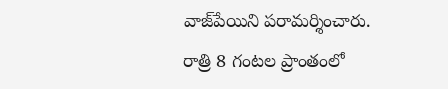వాజ్‌పేయిని పరామర్శించారు. రాత్రి 8 గంటల ప్రాంతంలో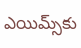ఎయిమ్స్‌కు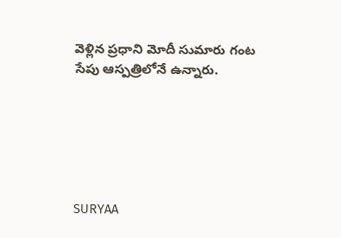వెళ్లిన ప్రధాని మోదీ సుమారు గంట సేపు ఆస్పత్రిలోనే ఉన్నారు.






SURYAA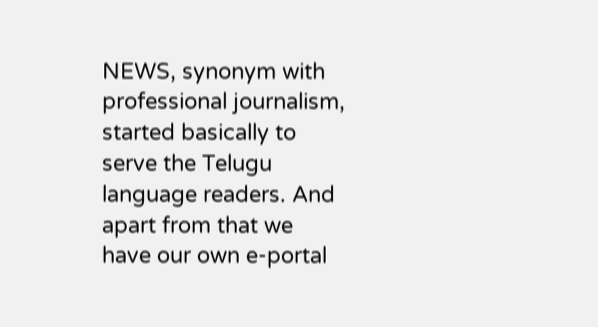NEWS, synonym with professional journalism, started basically to serve the Telugu language readers. And apart from that we have our own e-portal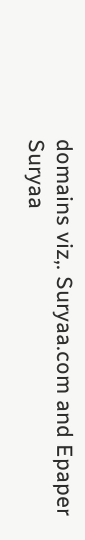domains viz,. Suryaa.com and Epaper Suryaa